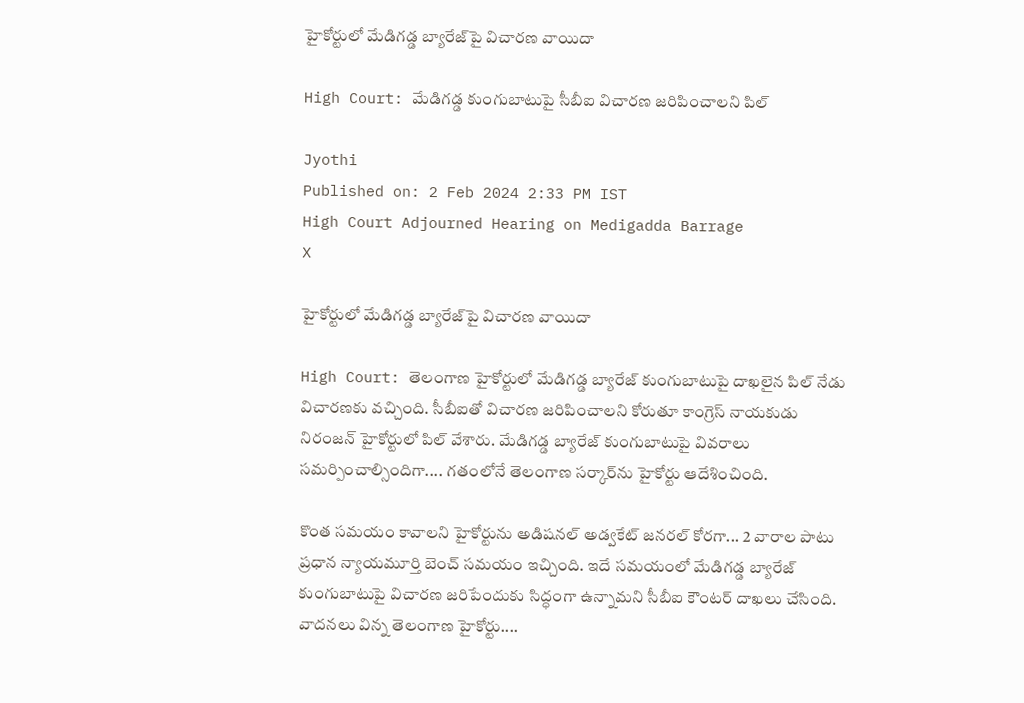హైకోర్టులో మేడిగడ్డ బ్యారేజ్‌పై విచారణ వాయిదా

High Court: మేడిగడ్డ కుంగుబాటుపై సీబీఐ విచారణ జరిపించాలని పిల్

Jyothi
Published on: 2 Feb 2024 2:33 PM IST
High Court Adjourned Hearing on Medigadda Barrage
X

హైకోర్టులో మేడిగడ్డ బ్యారేజ్‌పై విచారణ వాయిదా

High Court: తెలంగాణ హైకోర్టులో మేడిగడ్డ బ్యారేజ్‌ కుంగుబాటుపై దాఖలైన పిల్‌‌ నేడు విచారణకు వచ్చింది. సీబీఐతో విచారణ జరిపించాలని కోరుతూ కాంగ్రెస్ నాయకుడు నిరంజన్ హైకోర్టులో పిల్ వేశారు. మేడిగడ్డ బ్యారేజ్ కుంగుబాటుపై వివరాలు సమర్పించాల్సిందిగా.... గతంలోనే తెలంగాణ సర్కార్‌ను హైకోర్టు ఆదేశించింది.

కొంత సమయం కావాలని హైకోర్టును అడిషనల్ అడ్వకేట్ జనరల్ కోరగా... 2 వారాల పాటు ప్రధాన న్యాయమూర్తి బెంచ్ సమయం ఇచ్చింది. ఇదే సమయంలో మేడిగడ్డ బ్యారేజ్ కుంగుబాటుపై విచారణ జరిపేందుకు సిద్ధంగా ఉన్నామని సీబీఐ కౌంటర్ దాఖలు చేసింది. వాదనలు విన్న తెలంగాణ హైకోర్టు....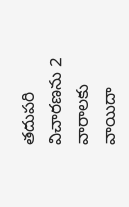తదుపరి విచారణను 2 వారాలకు వాయిదా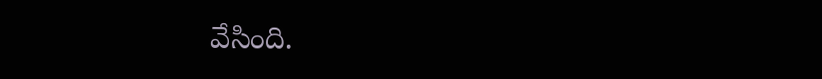వేసింది.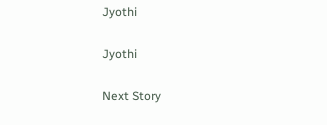Jyothi

Jyothi

Next Story